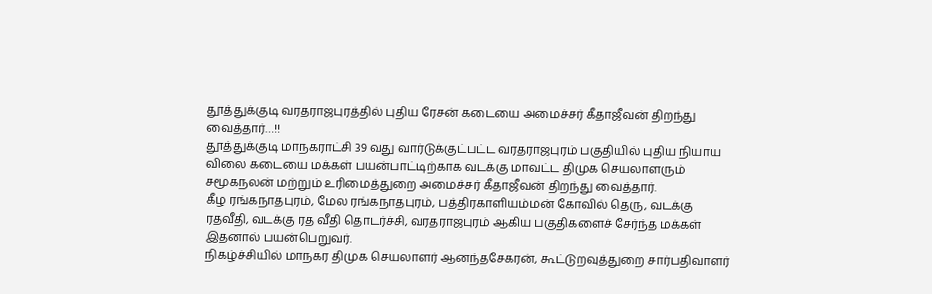தூத்துக்குடி வரதராஜபுரத்தில் புதிய ரேசன் கடையை அமைச்சர் கீதாஜீவன் திறந்து வைத்தார்…!!
தூத்துக்குடி மாநகராட்சி 39 வது வார்டுக்குட்பட்ட வரதராஜபுரம் பகுதியில் புதிய நியாய விலை கடையை மக்கள் பயன்பாட்டிற்காக வடக்கு மாவட்ட திமுக செயலாளரும் சமூகநலன் மற்றும் உரிமைத்துறை அமைச்சர் கீதாஜீவன் திறந்து வைத்தார்.
கீழ ரங்கநாதபுரம், மேல ரங்கநாதபுரம், பத்திரகாளியம்மன் கோவில் தெரு, வடக்கு ரதவீதி, வடக்கு ரத வீதி தொடர்ச்சி, வரதராஜபுரம் ஆகிய பகுதிகளைச் சேர்ந்த மக்கள் இதனால் பயன்பெறுவர்.
நிகழ்ச்சியில் மாநகர திமுக செயலாளர் ஆனந்தசேகரன், கூட்டுறவுத்துறை சார்பதிவாளர்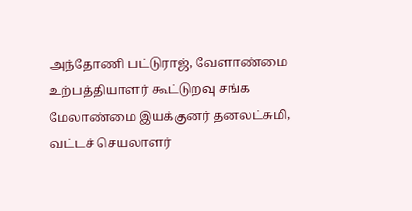அந்தோணி பட்டுராஜ், வேளாண்மை உற்பத்தியாளர் கூட்டுறவு சங்க மேலாண்மை இயக்குனர் தனலட்சுமி, வட்டச் செயலாளர்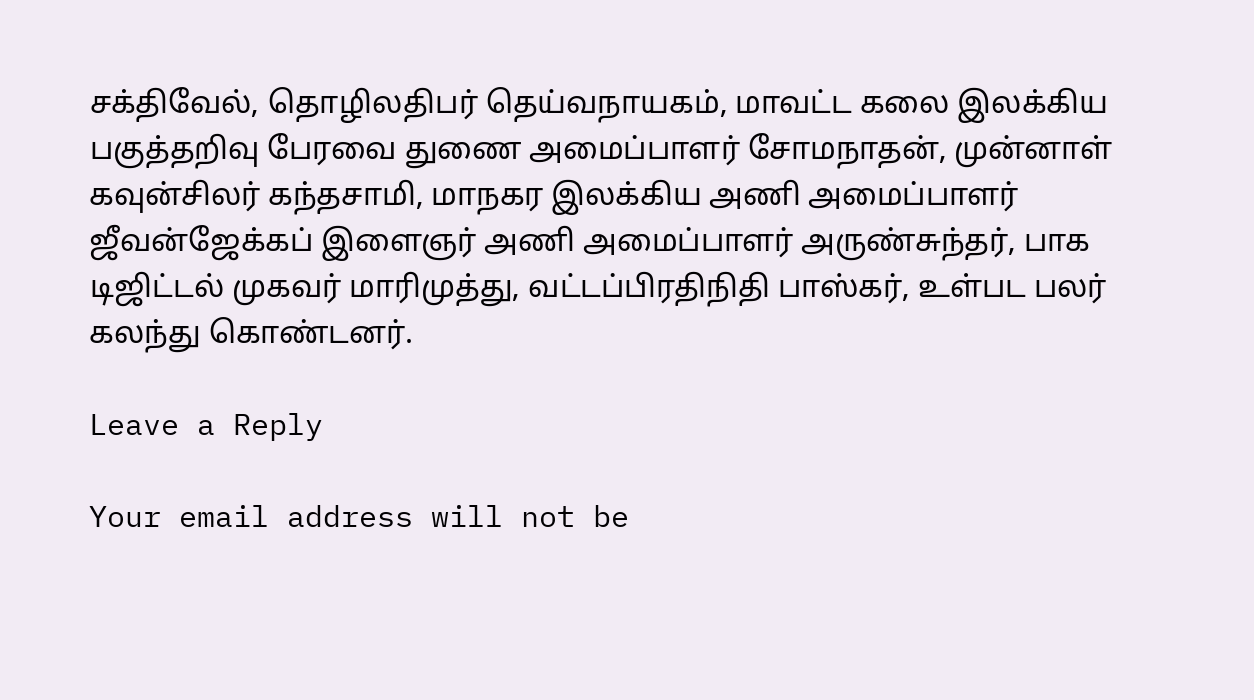சக்திவேல், தொழிலதிபர் தெய்வநாயகம், மாவட்ட கலை இலக்கிய பகுத்தறிவு பேரவை துணை அமைப்பாளர் சோமநாதன், முன்னாள் கவுன்சிலர் கந்தசாமி, மாநகர இலக்கிய அணி அமைப்பாளர் ஜீவன்ஜேக்கப் இளைஞர் அணி அமைப்பாளர் அருண்சுந்தர், பாக டிஜிட்டல் முகவர் மாரிமுத்து, வட்டப்பிரதிநிதி பாஸ்கர், உள்பட பலர் கலந்து கொண்டனர்.

Leave a Reply

Your email address will not be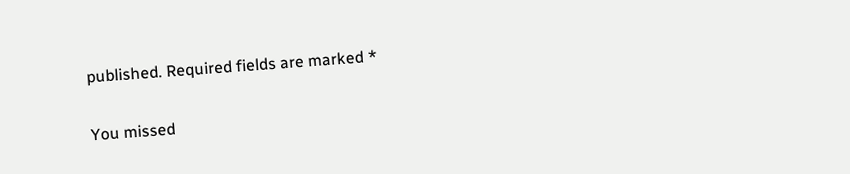published. Required fields are marked *

You missed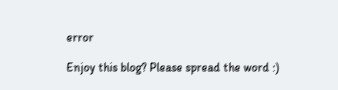error

Enjoy this blog? Please spread the word :)